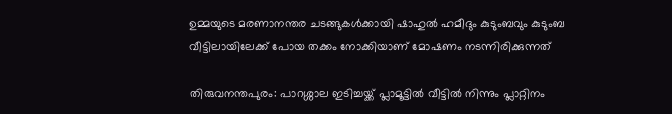ഉമ്മയുടെ മരണാനന്തര ചടങ്ങുകൾക്കായി ഷാഹുൽ ഹമീദും കുടുംബവും കുടുംബ വീട്ടിലായിലേക്ക് പോയ തക്കം നോക്കിയാണ് മോഷണം നടന്നിരിക്കുന്നത്

തിരുവനന്തപുരം: പാറശ്ശാല ഇടിച്ചയ്ക്ക് പ്ലാമൂട്ടിൽ വീട്ടിൽ നിന്നും പ്ലാറ്റിനം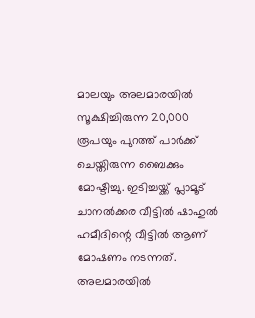മാലയും അലമാരയിൽ സൂക്ഷിച്ചിരുന്ന 20,000 രൂപയും പുറത്ത് പാർക്ക് ചെയ്തിരുന്ന ബൈക്കും മോഷ്ടിച്ചു. ഇടിച്ചയ്ക്ക് പ്ലാമൂട് ചാനൽക്കര വീട്ടിൽ ഷാഹുൽ ഹമീദിന്റെ വീട്ടിൽ ആണ് മോഷണം നടന്നത്. അലമാരയിൽ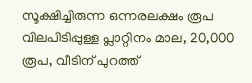സൂക്ഷിച്ചിരുന്ന ഒന്നരലക്ഷം രൂപ വിലപിടിപ്പുള്ള പ്ലാറ്റിനം മാല, 20,000 രൂപ, വീടിന് പുറത്ത്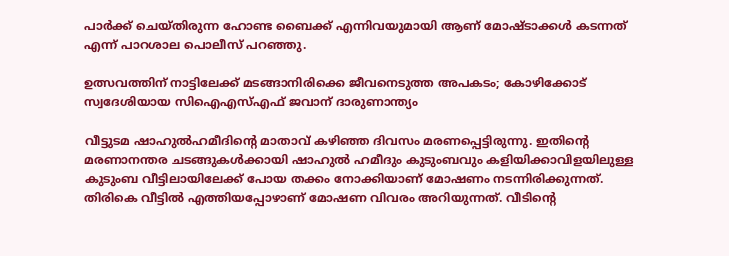പാർക്ക് ചെയ്തിരുന്ന ഹോണ്ട ബൈക്ക് എന്നിവയുമായി ആണ് മോഷ്ടാക്കൾ കടന്നത് എന്ന് പാറശാല പൊലീസ് പറഞ്ഞു.

ഉത്സവത്തിന് നാട്ടിലേക്ക് മടങ്ങാനിരിക്കെ ജീവനെടുത്ത അപകടം; കോഴിക്കോട് സ്വദേശിയായ സിഐഎസ്എഫ് ജവാന് ദാരുണാന്ത്യം

വീട്ടുടമ ഷാഹുൽഹമീദിന്റെ മാതാവ് കഴിഞ്ഞ ദിവസം മരണപ്പെട്ടിരുന്നു. ഇതിന്‍റെ മരണാനന്തര ചടങ്ങുകൾക്കായി ഷാഹുൽ ഹമീദും കുടുംബവും കളിയിക്കാവിളയിലുള്ള കുടുംബ വീട്ടിലായിലേക്ക് പോയ തക്കം നോക്കിയാണ് മോഷണം നടന്നിരിക്കുന്നത്. തിരികെ വീട്ടിൽ എത്തിയപ്പോഴാണ് മോഷണ വിവരം അറിയുന്നത്. വീടിന്‍റെ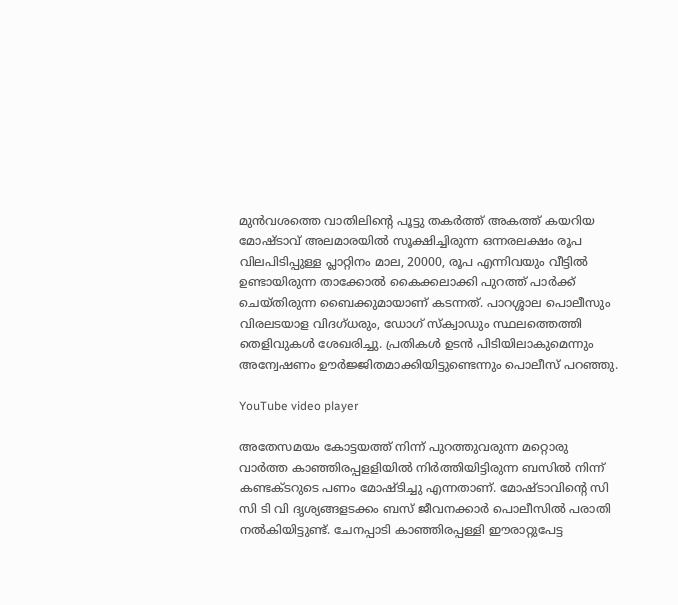മുൻവശത്തെ വാതിലിന്‍റെ പൂട്ടു തകർത്ത് അകത്ത് കയറിയ മോഷ്ടാവ് അലമാരയിൽ സൂക്ഷിച്ചിരുന്ന ഒന്നരലക്ഷം രൂപ വിലപിടിപ്പുള്ള പ്ലാറ്റിനം മാല, 20000, രൂപ എന്നിവയും വീട്ടിൽ ഉണ്ടായിരുന്ന താക്കോൽ കൈക്കലാക്കി പുറത്ത് പാർക്ക് ചെയ്തിരുന്ന ബൈക്കുമായാണ് കടന്നത്. പാറശ്ശാല പൊലീസും വിരലടയാള വിദഗ്ധരും, ഡോഗ് സ്ക്വാഡും സ്ഥലത്തെത്തി തെളിവുകൾ ശേഖരിച്ചു. പ്രതികൾ ഉടൻ പിടിയിലാകുമെന്നും അന്വേഷണം ഊ‍ർജ്ജിതമാക്കിയിട്ടുണ്ടെന്നും പൊലീസ് പറഞ്ഞു.

YouTube video player

അതേസമയം കോട്ടയത്ത് നിന്ന് പുറത്തുവരുന്ന മറ്റൊരു വാർത്ത കാഞ്ഞിരപ്പളളിയില്‍ നിര്‍ത്തിയിട്ടിരുന്ന ബസില്‍ നിന്ന് കണ്ടക്ടറുടെ പണം മോഷ്ടിച്ചു എന്നതാണ്. മോഷ്ടാവിന്‍റെ സി സി ടി വി ദൃശ്യങ്ങളടക്കം ബസ് ജീവനക്കാര്‍ പൊലീസില്‍ പരാതി നല്‍കിയിട്ടുണ്ട്. ചേനപ്പാടി കാഞ്ഞിരപ്പള്ളി ഈരാറ്റുപേട്ട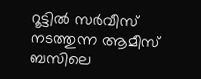റൂട്ടിൽ സർവീസ് നടത്തുന്ന ആമീസ് ബസിലെ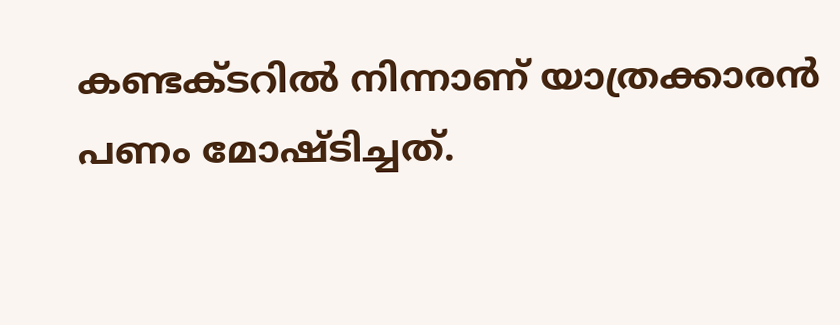കണ്ടക്ടറില്‍ നിന്നാണ് യാത്രക്കാരന്‍ പണം മോഷ്ടിച്ചത്.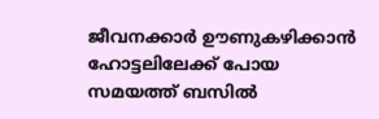ജീവനക്കാർ ഊണുകഴിക്കാൻ ഹോട്ടലിലേക്ക് പോയ സമയത്ത് ബസിൽ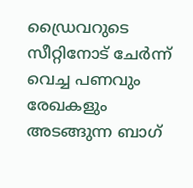ഡ്രൈവറുടെ സീറ്റിനോട് ചേർന്ന് വെച്ച പണവും രേഖകളും അടങ്ങുന്ന ബാഗ്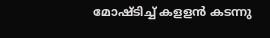മോഷ്ടിച്ച് കളളന്‍ കടന്നു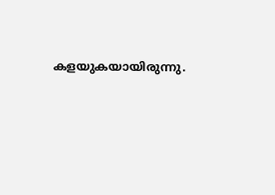കളയുകയായിരുന്നു.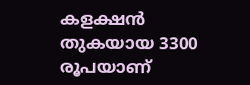കളക്ഷൻ തുകയായ 3300 രൂപയാണ്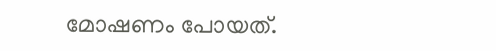മോഷണം പോയത്.